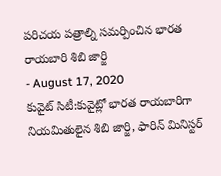పరిచయ పత్రాల్ని సమర్పించిన భారత రాయబారి శిబి జార్జి
- August 17, 2020
కువైట్ సిటీ:కువైట్లో భారత రాయబారిగా నియమితులైన శిబి జార్జి, ఫారిన్ మినిస్టర్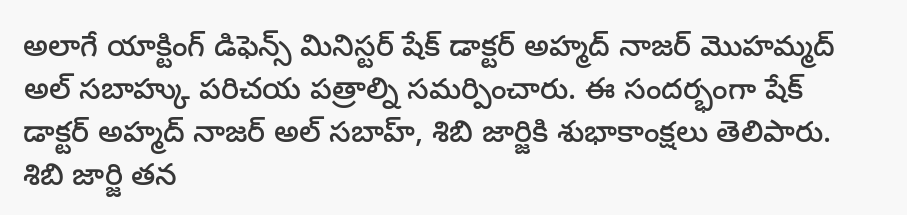అలాగే యాక్టింగ్ డిఫెన్స్ మినిస్టర్ షేక్ డాక్టర్ అహ్మద్ నాజర్ మొహమ్మద్ అల్ సబాహ్కు పరిచయ పత్రాల్ని సమర్పించారు. ఈ సందర్భంగా షేక్ డాక్టర్ అహ్మద్ నాజర్ అల్ సబాహ్, శిబి జార్జికి శుభాకాంక్షలు తెలిపారు. శిబి జార్జి తన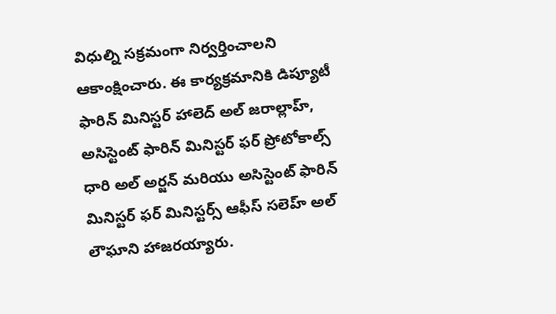విధుల్ని సక్రమంగా నిర్వర్తించాలని ఆకాంక్షించారు. ఈ కార్యక్రమానికి డిప్యూటీ ఫారిన్ మినిస్టర్ హాలెద్ అల్ జరాల్లాహ్, అసిస్టెంట్ ఫారిన్ మినిస్టర్ ఫర్ ప్రోటోకాల్స్ ధారి అల్ అర్జన్ మరియు అసిస్టెంట్ ఫారిన్ మినిస్టర్ ఫర్ మినిస్టర్స్ ఆఫీస్ సలెహ్ అల్ లౌఘాని హాజరయ్యారు.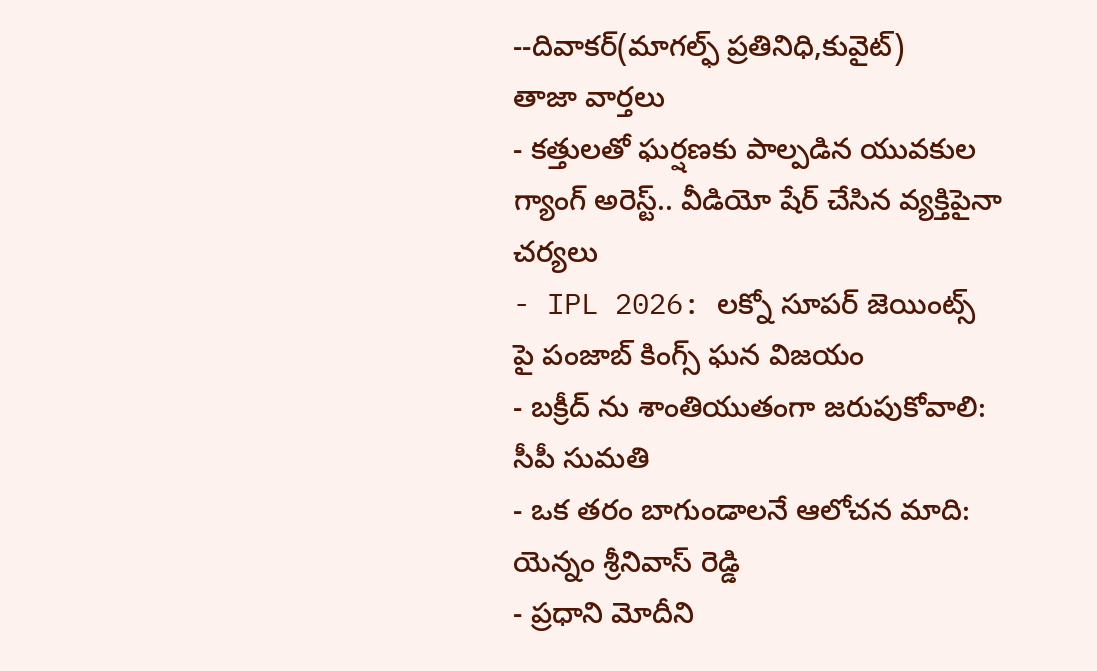--దివాకర్(మాగల్ఫ్ ప్రతినిధి,కువైట్)
తాజా వార్తలు
- కత్తులతో ఘర్షణకు పాల్పడిన యువకుల గ్యాంగ్ అరెస్ట్.. వీడియో షేర్ చేసిన వ్యక్తిపైనా చర్యలు
- IPL 2026: లక్నో సూపర్ జెయింట్స్ పై పంజాబ్ కింగ్స్ ఘన విజయం
- బక్రీద్ ను శాంతియుతంగా జరుపుకోవాలి: సీపీ సుమతి
- ఒక తరం బాగుండాలనే ఆలోచన మాది: యెన్నం శ్రీనివాస్ రెడ్డి
- ప్రధాని మోదీని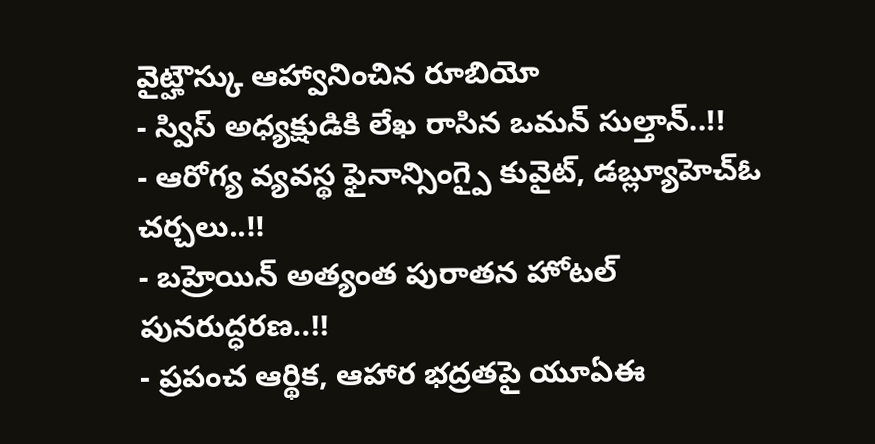వైట్హౌస్కు ఆహ్వానించిన రూబియో
- స్విస్ అధ్యక్షుడికి లేఖ రాసిన ఒమన్ సుల్తాన్..!!
- ఆరోగ్య వ్యవస్థ ఫైనాన్సింగ్పై కువైట్, డబ్ల్యూహెచ్ఓ చర్చలు..!!
- బహ్రెయిన్ అత్యంత పురాతన హోటల్ పునరుద్ధరణ..!!
- ప్రపంచ ఆర్థిక, ఆహార భద్రతపై యూఏఈ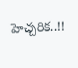హెచ్చరిక..!!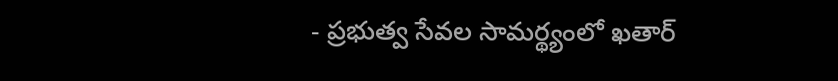- ప్రభుత్వ సేవల సామర్థ్యంలో ఖతార్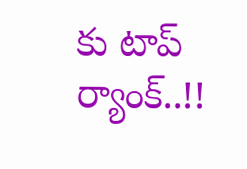కు టాప్ ర్యాంక్..!!